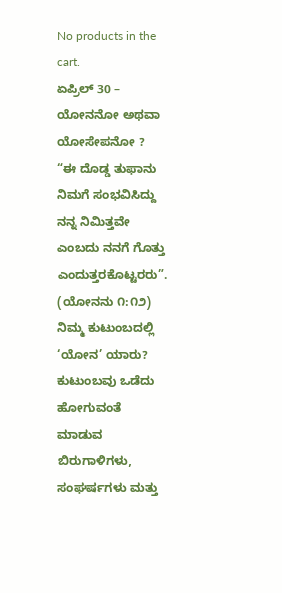No products in the cart.
ಏಪ್ರಿಲ್ 30 – ಯೋನನೋ ಅಥವಾ ಯೋಸೇಪನೋ ?
“ಈ ದೊಡ್ಡ ತುಫಾನು ನಿಮಗೆ ಸಂಭವಿಸಿದ್ದು ನನ್ನ ನಿಮಿತ್ತವೇ ಎಂಬದು ನನಗೆ ಗೊತ್ತು ಎಂದುತ್ತರಕೊಟ್ಟರರು”. (ಯೋನನು ೧:೧೨)
ನಿಮ್ಮ ಕುಟುಂಬದಲ್ಲಿ ‘ಯೋನ’ ಯಾರು? ಕುಟುಂಬವು ಒಡೆದು ಹೋಗುವಂತೆ ಮಾಡುವ ಬಿರುಗಾಳಿಗಳು, ಸಂಘರ್ಷಗಳು ಮತ್ತು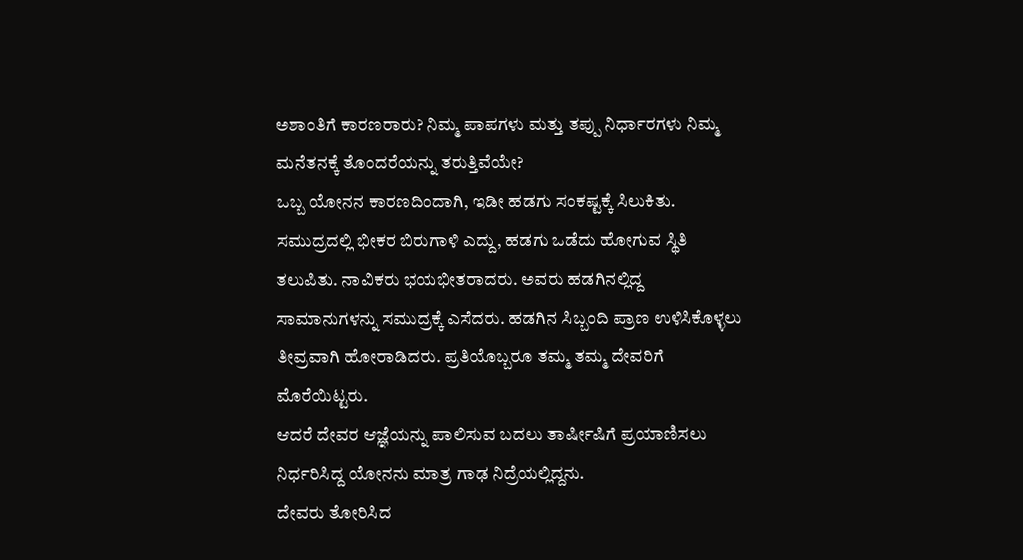ಅಶಾಂತಿಗೆ ಕಾರಣರಾರು? ನಿಮ್ಮ ಪಾಪಗಳು ಮತ್ತು ತಪ್ಪು ನಿರ್ಧಾರಗಳು ನಿಮ್ಮ ಮನೆತನಕ್ಕೆ ತೊಂದರೆಯನ್ನು ತರುತ್ತಿವೆಯೇ?
ಒಬ್ಬ ಯೋನನ ಕಾರಣದಿಂದಾಗಿ, ಇಡೀ ಹಡಗು ಸಂಕಷ್ಟಕ್ಕೆ ಸಿಲುಕಿತು. ಸಮುದ್ರದಲ್ಲಿ ಭೀಕರ ಬಿರುಗಾಳಿ ಎದ್ದು, ಹಡಗು ಒಡೆದು ಹೋಗುವ ಸ್ಥಿತಿ ತಲುಪಿತು. ನಾವಿಕರು ಭಯಭೀತರಾದರು. ಅವರು ಹಡಗಿನಲ್ಲಿದ್ದ ಸಾಮಾನುಗಳನ್ನು ಸಮುದ್ರಕ್ಕೆ ಎಸೆದರು. ಹಡಗಿನ ಸಿಬ್ಬಂದಿ ಪ್ರಾಣ ಉಳಿಸಿಕೊಳ್ಳಲು ತೀವ್ರವಾಗಿ ಹೋರಾಡಿದರು. ಪ್ರತಿಯೊಬ್ಬರೂ ತಮ್ಮ ತಮ್ಮ ದೇವರಿಗೆ ಮೊರೆಯಿಟ್ಟರು.
ಆದರೆ ದೇವರ ಆಜ್ಞೆಯನ್ನು ಪಾಲಿಸುವ ಬದಲು ತಾರ್ಷೀಷಿಗೆ ಪ್ರಯಾಣಿಸಲು ನಿರ್ಧರಿಸಿದ್ದ ಯೋನನು ಮಾತ್ರ ಗಾಢ ನಿದ್ರೆಯಲ್ಲಿದ್ದನು.
ದೇವರು ತೋರಿಸಿದ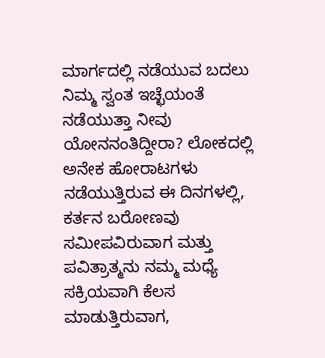ಮಾರ್ಗದಲ್ಲಿ ನಡೆಯುವ ಬದಲು ನಿಮ್ಮ ಸ್ವಂತ ಇಚ್ಛೆಯಂತೆ ನಡೆಯುತ್ತಾ ನೀವು ಯೋನನಂತಿದ್ದೀರಾ? ಲೋಕದಲ್ಲಿ ಅನೇಕ ಹೋರಾಟಗಳು ನಡೆಯುತ್ತಿರುವ ಈ ದಿನಗಳಲ್ಲಿ, ಕರ್ತನ ಬರೋಣವು ಸಮೀಪವಿರುವಾಗ ಮತ್ತು ಪವಿತ್ರಾತ್ಮನು ನಮ್ಮ ಮಧ್ಯೆ ಸಕ್ರಿಯವಾಗಿ ಕೆಲಸ ಮಾಡುತ್ತಿರುವಾಗ,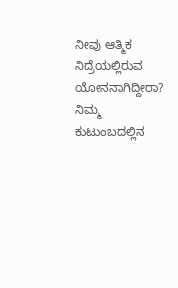ನೀವು ಆತ್ಮಿಕ ನಿದ್ರೆಯಲ್ಲಿರುವ ಯೋನನಾಗಿದ್ದೀರಾ?
ನಿಮ್ಮ ಕುಟುಂಬದಲ್ಲಿನ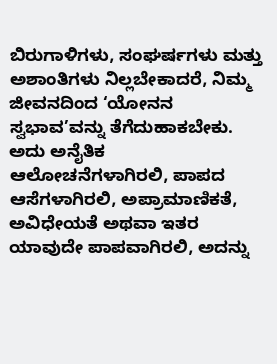ಬಿರುಗಾಳಿಗಳು, ಸಂಘರ್ಷಗಳು ಮತ್ತು ಅಶಾಂತಿಗಳು ನಿಲ್ಲಬೇಕಾದರೆ, ನಿಮ್ಮ ಜೀವನದಿಂದ ‘ಯೋನನ ಸ್ವಭಾವ’ವನ್ನು ತೆಗೆದುಹಾಕಬೇಕು. ಅದು ಅನೈತಿಕ ಆಲೋಚನೆಗಳಾಗಿರಲಿ, ಪಾಪದ ಆಸೆಗಳಾಗಿರಲಿ, ಅಪ್ರಾಮಾಣಿಕತೆ, ಅವಿಧೇಯತೆ ಅಥವಾ ಇತರ ಯಾವುದೇ ಪಾಪವಾಗಿರಲಿ, ಅದನ್ನು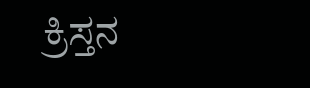ಕ್ರಿಸ್ತನ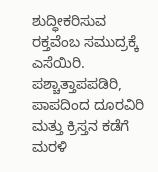ಶುದ್ಧೀಕರಿಸುವ ರಕ್ತವೆಂಬ ಸಮುದ್ರಕ್ಕೆ ಎಸೆಯಿರಿ. ಪಶ್ಚಾತ್ತಾಪಪಡಿರಿ, ಪಾಪದಿಂದ ದೂರವಿರಿ ಮತ್ತು ಕ್ರಿಸ್ತನ ಕಡೆಗೆ ಮರಳಿ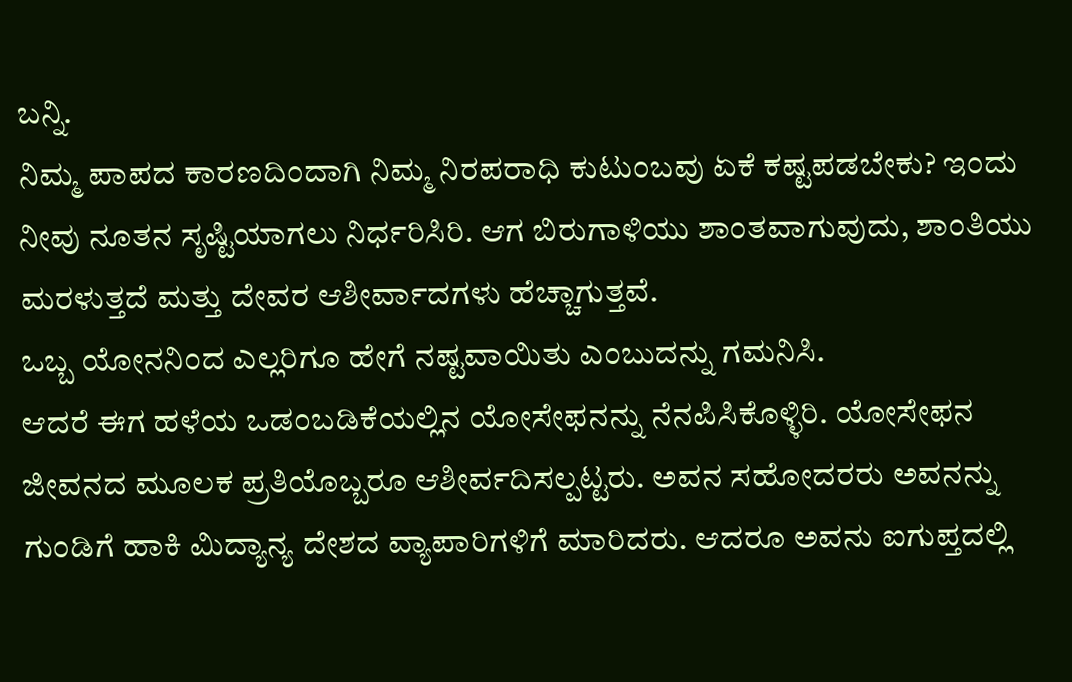ಬನ್ನಿ.
ನಿಮ್ಮ ಪಾಪದ ಕಾರಣದಿಂದಾಗಿ ನಿಮ್ಮ ನಿರಪರಾಧಿ ಕುಟುಂಬವು ಏಕೆ ಕಷ್ಟಪಡಬೇಕು? ಇಂದು ನೀವು ನೂತನ ಸೃಷ್ಟಿಯಾಗಲು ನಿರ್ಧರಿಸಿರಿ. ಆಗ ಬಿರುಗಾಳಿಯು ಶಾಂತವಾಗುವುದು, ಶಾಂತಿಯು ಮರಳುತ್ತದೆ ಮತ್ತು ದೇವರ ಆಶೀರ್ವಾದಗಳು ಹೆಚ್ಚಾಗುತ್ತವೆ.
ಒಬ್ಬ ಯೋನನಿಂದ ಎಲ್ಲರಿಗೂ ಹೇಗೆ ನಷ್ಟವಾಯಿತು ಎಂಬುದನ್ನು ಗಮನಿಸಿ.
ಆದರೆ ಈಗ ಹಳೆಯ ಒಡಂಬಡಿಕೆಯಲ್ಲಿನ ಯೋಸೇಫನನ್ನು ನೆನಪಿಸಿಕೊಳ್ಳಿರಿ. ಯೋಸೇಫನ ಜೀವನದ ಮೂಲಕ ಪ್ರತಿಯೊಬ್ಬರೂ ಆಶೀರ್ವದಿಸಲ್ಪಟ್ಟರು. ಅವನ ಸಹೋದರರು ಅವನನ್ನು ಗುಂಡಿಗೆ ಹಾಕಿ ಮಿದ್ಯಾನ್ಯ ದೇಶದ ವ್ಯಾಪಾರಿಗಳಿಗೆ ಮಾರಿದರು. ಆದರೂ ಅವನು ಐಗುಪ್ತದಲ್ಲಿ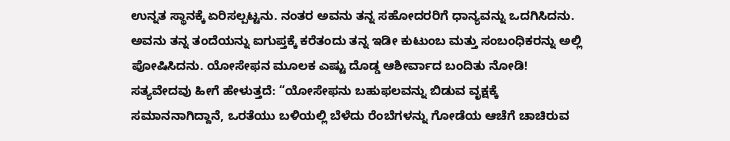ಉನ್ನತ ಸ್ಥಾನಕ್ಕೆ ಏರಿಸಲ್ಪಟ್ಟನು. ನಂತರ ಅವನು ತನ್ನ ಸಹೋದರರಿಗೆ ಧಾನ್ಯವನ್ನು ಒದಗಿಸಿದನು. ಅವನು ತನ್ನ ತಂದೆಯನ್ನು ಐಗುಪ್ತಕ್ಕೆ ಕರೆತಂದು ತನ್ನ ಇಡೀ ಕುಟುಂಬ ಮತ್ತು ಸಂಬಂಧಿಕರನ್ನು ಅಲ್ಲಿ ಪೋಷಿಸಿದನು. ಯೋಸೇಫನ ಮೂಲಕ ಎಷ್ಟು ದೊಡ್ಡ ಆಶೀರ್ವಾದ ಬಂದಿತು ನೋಡಿ!
ಸತ್ಯವೇದವು ಹೀಗೆ ಹೇಳುತ್ತದೆ: “ಯೋಸೇಫನು ಬಹುಫಲವನ್ನು ಬಿಡುವ ವೃಕ್ಷಕ್ಕೆ ಸಮಾನನಾಗಿದ್ದಾನೆ, ಒರತೆಯು ಬಳಿಯಲ್ಲಿ ಬೆಳೆದು ರೆಂಬೆಗಳನ್ನು ಗೋಡೆಯ ಆಚೆಗೆ ಚಾಚಿರುವ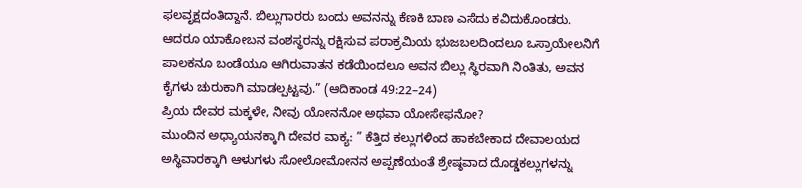ಫಲವೃಕ್ಷದಂತಿದ್ದಾನೆ. ಬಿಲ್ಲುಗಾರರು ಬಂದು ಅವನನ್ನು ಕೆಣಕಿ ಬಾಣ ಎಸೆದು ಕವಿದುಕೊಂಡರು. ಆದರೂ ಯಾಕೋಬನ ವಂಶಸ್ಥರನ್ನು ರಕ್ಷಿಸುವ ಪರಾಕ್ರಮಿಯ ಭುಜಬಲದಿಂದಲೂ ಒಸ್ರಾಯೇಲನಿಗೆ ಪಾಲಕನೂ ಬಂಡೆಯೂ ಆಗಿರುವಾತನ ಕಡೆಯಿಂದಲೂ ಅವನ ಬಿಲ್ಲು ಸ್ಥಿರವಾಗಿ ನಿಂತಿತು, ಅವನ ಕೈಗಳು ಚುರುಕಾಗಿ ಮಾಡಲ್ಪಟ್ಟವು.” (ಆದಿಕಾಂಡ 49:22–24)
ಪ್ರಿಯ ದೇವರ ಮಕ್ಕಳೇ, ನೀವು ಯೋನನೋ ಅಥವಾ ಯೋಸೇಫನೋ?
ಮುಂದಿನ ಅಧ್ಯಾಯನಕ್ಕಾಗಿ ದೇವರ ವಾಕ್ಯ: ” ಕೆತ್ತಿದ ಕಲ್ಲುಗಳಿಂದ ಹಾಕಬೇಕಾದ ದೇವಾಲಯದ ಅಸ್ಥಿವಾರಕ್ಕಾಗಿ ಆಳುಗಳು ಸೋಲೋಮೋನನ ಅಪ್ಪಣೆಯಂತೆ ಶ್ರೇಷ್ಠವಾದ ದೊಡ್ಡಕಲ್ಲುಗಳನ್ನು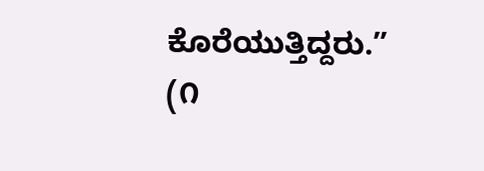ಕೊರೆಯುತ್ತಿದ್ದರು.” (೧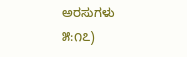ಅರಸುಗಳು ೫:೧೭)